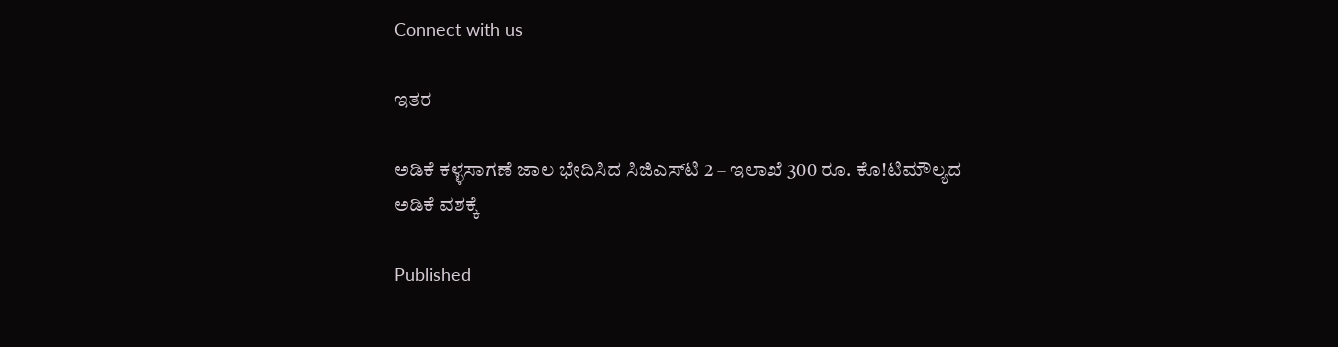Connect with us

ಇತರ

ಅಡಿಕೆ ಕಳ್ಳಸಾಗಣೆ ಜಾಲ ಭೇದಿಸಿದ ಸಿಜಿಎಸ್‌ಟಿ 2 – ಇಲಾಖೆ 300 ರೂ. ಕೊ!ಟಿಮೌಲ್ಯದ ಅಡಿಕೆ ವಶಕ್ಕೆ

Published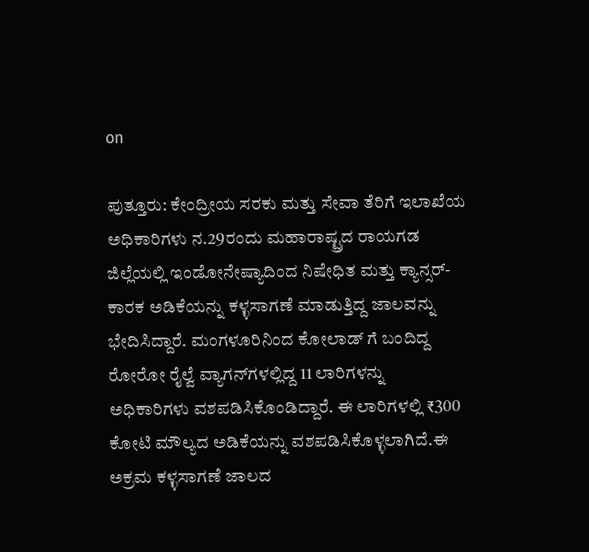on

ಪುತ್ತೂರು: ಕೇಂದ್ರೀಯ ಸರಕು ಮತ್ತು ಸೇವಾ ತೆರಿಗೆ ಇಲಾಖೆಯ ಅಧಿಕಾರಿಗಳು ನ.29ರಂದು ಮಹಾರಾಷ್ಟ್ರದ ರಾಯಗಡ ಜಿಲ್ಲೆಯಲ್ಲಿ ಇಂಡೋನೇಷ್ಯಾದಿಂದ ನಿಷೇಧಿತ ಮತ್ತು ಕ್ಯಾನ್ಸರ್-ಕಾರಕ ಅಡಿಕೆಯನ್ನು ಕಳ್ಳಸಾಗಣೆ ಮಾಡುತ್ತಿದ್ದ ಜಾಲವನ್ನು ಭೇದಿಸಿದ್ದಾರೆ. ಮಂಗಳೂರಿನಿಂದ ಕೋಲಾಡ್ ಗೆ ಬಂದಿದ್ದ ರೋರೋ ರೈಲ್ವೆ ವ್ಯಾಗನ್‌ಗಳಲ್ಲಿದ್ದ 11 ಲಾರಿಗಳನ್ನು ಅಧಿಕಾರಿಗಳು ವಶಪಡಿಸಿಕೊಂಡಿದ್ದಾರೆ. ಈ ಲಾರಿಗಳಲ್ಲಿ ₹300 ಕೋಟಿ ಮೌಲ್ಯದ ಅಡಿಕೆಯನ್ನು ವಶಪಡಿಸಿಕೊಳ್ಳಲಾಗಿದೆ.ಈ ಅಕ್ರಮ ಕಳ್ಳಸಾಗಣೆ ಜಾಲದ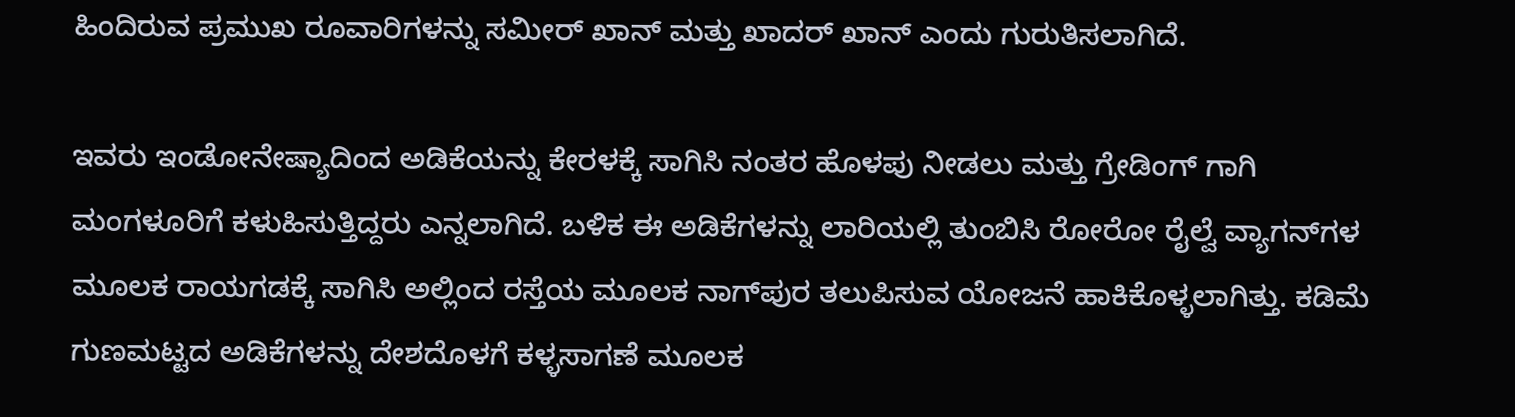ಹಿಂದಿರುವ ಪ್ರಮುಖ ರೂವಾರಿಗಳನ್ನು ಸಮೀರ್ ಖಾನ್ ಮತ್ತು ಖಾದರ್ ಖಾನ್ ಎಂದು ಗುರುತಿಸಲಾಗಿದೆ.

ಇವರು ಇಂಡೋನೇಷ್ಯಾದಿಂದ ಅಡಿಕೆಯನ್ನು ಕೇರಳಕ್ಕೆ ಸಾಗಿಸಿ ನಂತರ ಹೊಳಪು ನೀಡಲು ಮತ್ತು ಗ್ರೇಡಿಂಗ್ ಗಾಗಿ ಮಂಗಳೂರಿಗೆ ಕಳುಹಿಸುತ್ತಿದ್ದರು ಎನ್ನಲಾಗಿದೆ. ಬಳಿಕ ಈ ಅಡಿಕೆಗಳನ್ನು ಲಾರಿಯಲ್ಲಿ ತುಂಬಿಸಿ ರೋರೋ ರೈಲ್ವೆ ವ್ಯಾಗನ್‌ಗಳ ಮೂಲಕ ರಾಯಗಡಕ್ಕೆ ಸಾಗಿಸಿ ಅಲ್ಲಿಂದ ರಸ್ತೆಯ ಮೂಲಕ ನಾಗ್‌ಪುರ ತಲುಪಿಸುವ ಯೋಜನೆ ಹಾಕಿಕೊಳ್ಳಲಾಗಿತ್ತು. ಕಡಿಮೆ ಗುಣಮಟ್ಟದ ಅಡಿಕೆಗಳನ್ನು ದೇಶದೊಳಗೆ ಕಳ್ಳಸಾಗಣೆ ಮೂಲಕ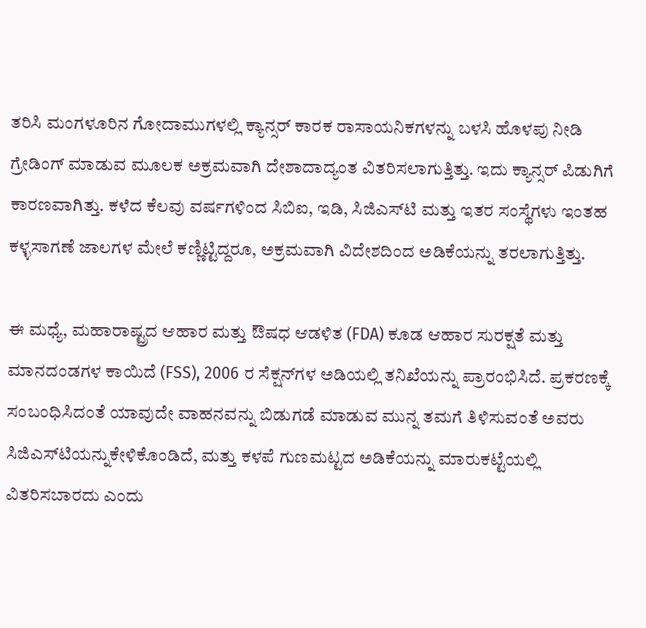ತರಿಸಿ ಮಂಗಳೂರಿನ ಗೋದಾಮುಗಳಲ್ಲಿ ಕ್ಯಾನ್ಸರ್ ಕಾರಕ ರಾಸಾಯನಿಕಗಳನ್ನು ಬಳಸಿ ಹೊಳಪು ನೀಡಿ ಗ್ರೇಡಿಂಗ್ ಮಾಡುವ ಮೂಲಕ ಅಕ್ರಮವಾಗಿ ದೇಶಾದಾದ್ಯಂತ ವಿತರಿಸಲಾಗುತ್ತಿತ್ತು. ಇದು ಕ್ಯಾನ್ಸರ್ ಪಿಡುಗಿಗೆ ಕಾರಣವಾಗಿತ್ತು. ಕಳೆದ ಕೆಲವು ವರ್ಷಗಳಿಂದ ಸಿಬಿಐ, ಇಡಿ, ಸಿಜಿಎಸ್‌ಟಿ ಮತ್ತು ಇತರ ಸಂಸ್ಥೆಗಳು ಇಂತಹ ಕಳ್ಳಸಾಗಣೆ ಜಾಲಗಳ ಮೇಲೆ ಕಣ್ಣಿಟ್ಟಿದ್ದರೂ, ಅಕ್ರಮವಾಗಿ ವಿದೇಶದಿಂದ ಅಡಿಕೆಯನ್ನು ತರಲಾಗುತ್ತಿತ್ತು.

ಈ ಮಧ್ಯೆ, ಮಹಾರಾಷ್ಟ್ರದ ಆಹಾರ ಮತ್ತು ಔಷಧ ಆಡಳಿತ (FDA) ಕೂಡ ಆಹಾರ ಸುರಕ್ಷತೆ ಮತ್ತು ಮಾನದಂಡಗಳ ಕಾಯಿದೆ (FSS), 2006 ರ ಸೆಕ್ಷನ್‌ಗಳ ಅಡಿಯಲ್ಲಿ ತನಿಖೆಯನ್ನು ಪ್ರಾರಂಭಿಸಿದೆ. ಪ್ರಕರಣಕ್ಕೆ ಸಂಬಂಧಿಸಿದಂತೆ ಯಾವುದೇ ವಾಹನವನ್ನು ಬಿಡುಗಡೆ ಮಾಡುವ ಮುನ್ನ ತಮಗೆ ತಿಳಿಸುವಂತೆ ಅವರು ಸಿಜಿಎಸ್‌ಟಿಯನ್ನುಕೇಳಿಕೊಂಡಿದೆ, ಮತ್ತು ಕಳಪೆ ಗುಣಮಟ್ಟದ ಅಡಿಕೆಯನ್ನು ಮಾರುಕಟ್ಟೆಯಲ್ಲಿ ವಿತರಿಸಬಾರದು ಎಂದು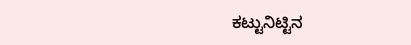ಕಟ್ಟುನಿಟ್ಟಿನ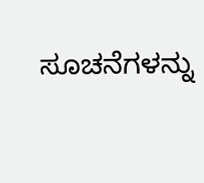ಸೂಚನೆಗಳನ್ನು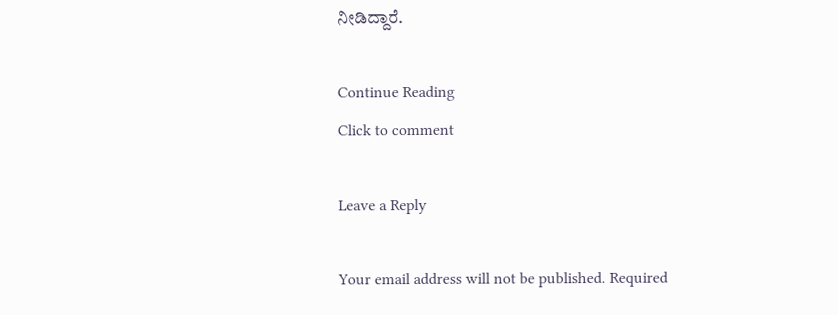ನೀಡಿದ್ದಾರೆ.

Continue Reading
Click to comment

Leave a Reply

Your email address will not be published. Required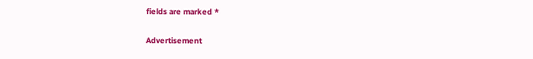fields are marked *

Advertisement